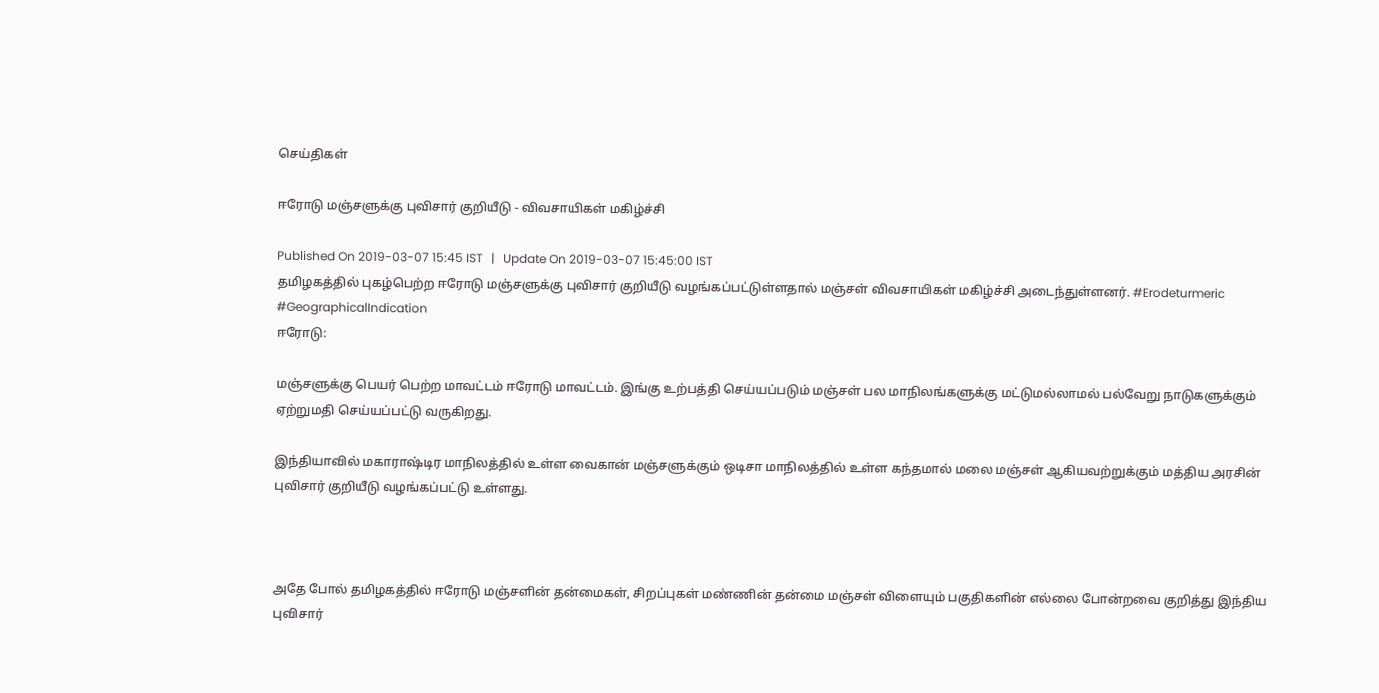செய்திகள்

ஈரோடு மஞ்சளுக்கு புவிசார் குறியீடு - விவசாயிகள் மகிழ்ச்சி

Published On 2019-03-07 15:45 IST   |   Update On 2019-03-07 15:45:00 IST
தமிழகத்தில் புகழ்பெற்ற ஈரோடு மஞ்சளுக்கு புவிசார் குறியீடு வழங்கப்பட்டுள்ளதால் மஞ்சள் விவசாயிகள் மகிழ்ச்சி அடைந்துள்ளனர். #Erodeturmeric #GeographicalIndication
ஈரோடு:

மஞ்சளுக்கு பெயர் பெற்ற மாவட்டம் ஈரோடு மாவட்டம். இங்கு உற்பத்தி செய்யப்படும் மஞ்சள் பல மாநிலங்களுக்கு மட்டுமல்லாமல் பல்வேறு நாடுகளுக்கும் ஏற்றுமதி செய்யப்பட்டு வருகிறது.

இந்தியாவில் மகாராஷ்டிர மாநிலத்தில் உள்ள வைகான் மஞ்சளுக்கும் ஒடிசா மாநிலத்தில் உள்ள கந்தமால் மலை மஞ்சள் ஆகியவற்றுக்கும் மத்திய அரசின் புவிசார் குறியீடு வழங்கப்பட்டு உள்ளது.



அதே போல் தமிழகத்தில் ஈரோடு மஞ்சளின் தன்மைகள், சிறப்புகள் மண்ணின் தன்மை மஞ்சள் விளையும் பகுதிகளின் எல்லை போன்றவை குறித்து இந்திய புவிசார்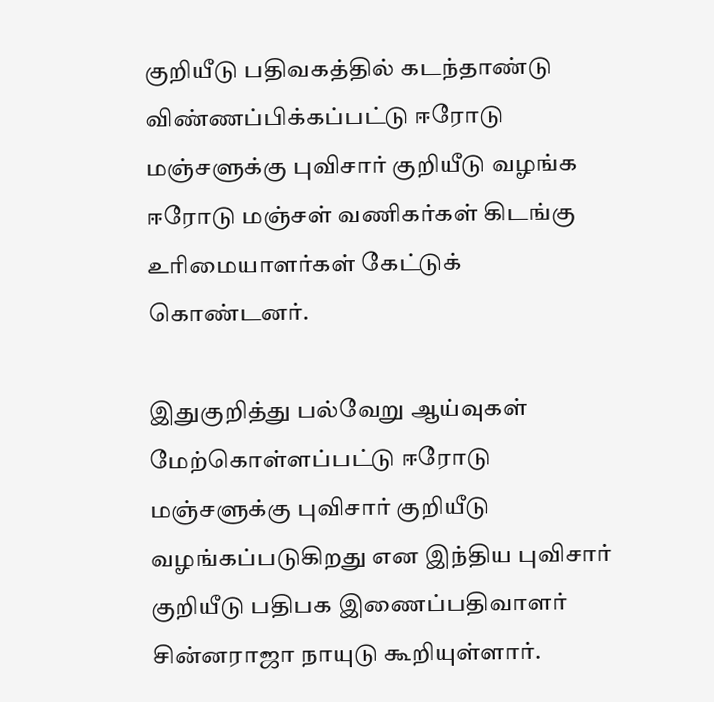குறியீடு பதிவகத்தில் கடந்தாண்டு விண்ணப்பிக்கப்பட்டு ஈரோடு மஞ்சளுக்கு புவிசார் குறியீடு வழங்க ஈரோடு மஞ்சள் வணிகர்கள் கிடங்கு உரிமையாளர்கள் கேட்டுக் கொண்டனர்.

இதுகுறித்து பல்வேறு ஆய்வுகள் மேற்கொள்ளப்பட்டு ஈரோடு மஞ்சளுக்கு புவிசார் குறியீடு வழங்கப்படுகிறது என இந்திய புவிசார் குறியீடு பதிபக இணைப்பதிவாளர் சின்னராஜா நாயுடு கூறியுள்ளார்.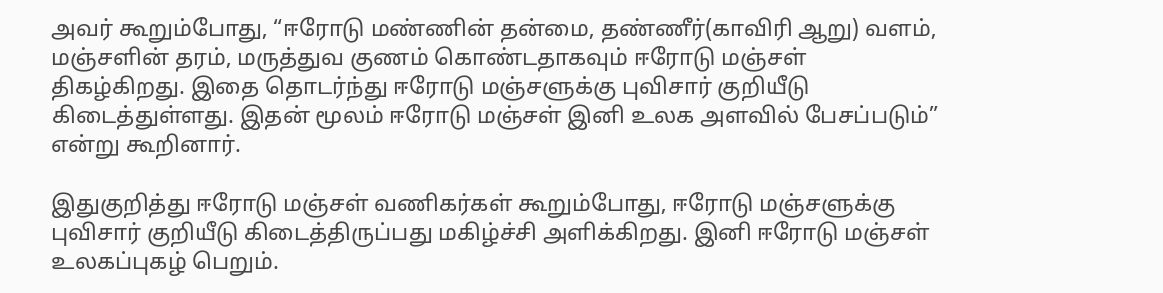அவர் கூறும்போது, “ஈரோடு மண்ணின் தன்மை, தண்ணீர்(காவிரி ஆறு) வளம், மஞ்சளின் தரம், மருத்துவ குணம் கொண்டதாகவும் ஈரோடு மஞ்சள் திகழ்கிறது. இதை தொடர்ந்து ஈரோடு மஞ்சளுக்கு புவிசார் குறியீடு கிடைத்துள்ளது. இதன் மூலம் ஈரோடு மஞ்சள் இனி உலக அளவில் பேசப்படும்” என்று கூறினார்.

இதுகுறித்து ஈரோடு மஞ்சள் வணிகர்கள் கூறும்போது, ஈரோடு மஞ்சளுக்கு புவிசார் குறியீடு கிடைத்திருப்பது மகிழ்ச்சி அளிக்கிறது. இனி ஈரோடு மஞ்சள் உலகப்புகழ் பெறும்.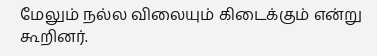மேலும் நல்ல விலையும் கிடைக்கும் என்று கூறினர்.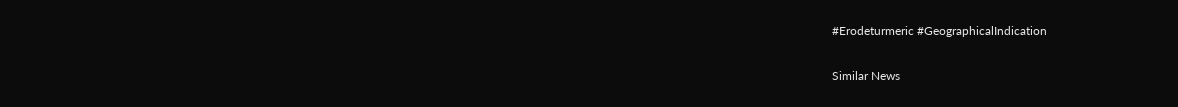#Erodeturmeric #GeographicalIndication

Similar News